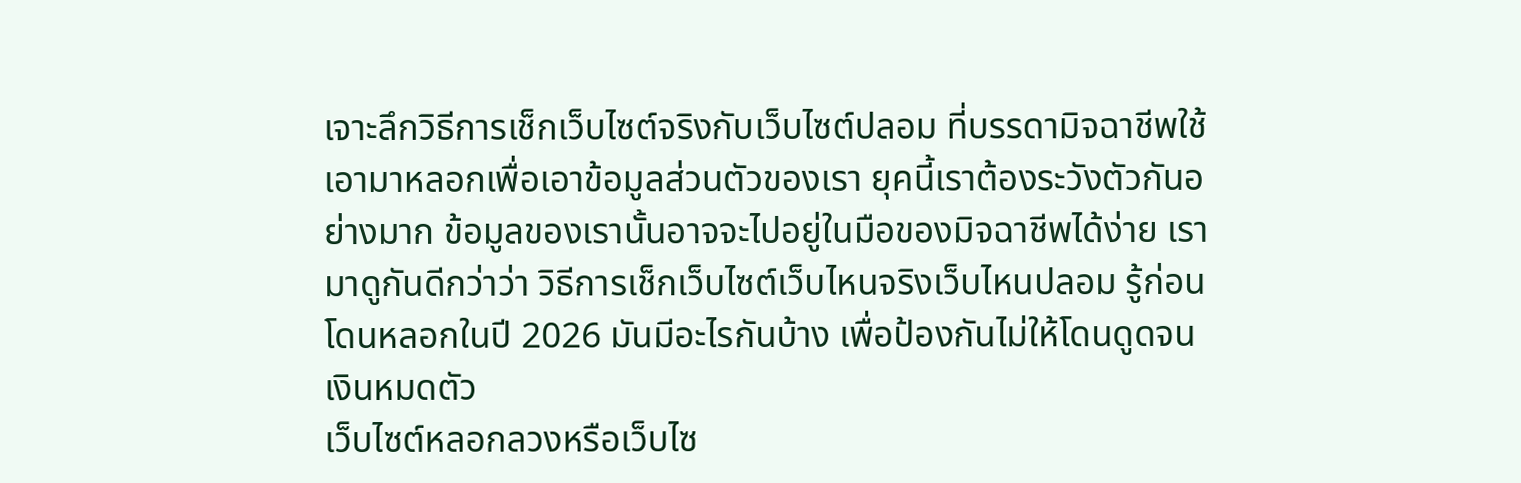เจาะลึกวิธีการเช็กเว็บไซต์จริงกับเว็บไซต์ปลอม ที่บรรดามิจฉาชีพใช้เอามาหลอกเพื่อเอาข้อมูลส่วนตัวของเรา ยุคนี้เราต้องระวังตัวกันอย่างมาก ข้อมูลของเรานั้นอาจจะไปอยู่ในมือของมิจฉาชีพได้ง่าย เรามาดูกันดีกว่าว่า วิธีการเช็กเว็บไซต์เว็บไหนจริงเว็บไหนปลอม รู้ก่อนโดนหลอกในปี 2026 มันมีอะไรกันบ้าง เพื่อป้องกันไม่ให้โดนดูดจนเงินหมดตัว
เว็บไซต์หลอกลวงหรือเว็บไซ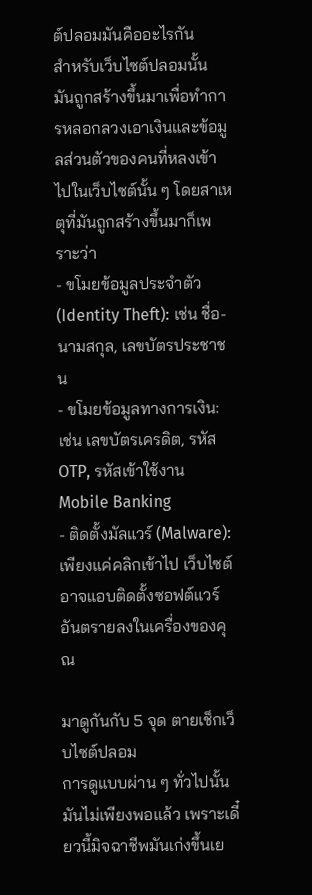ต์ปลอมมันคืออะไรกัน
สำหรับเว็บไซต์ปลอมนั้น มันถูกสร้างขึ้นมาเพื่อทำการหลอกลวงเอาเงินและข้อมูลส่วนตัวของคนที่หลงเข้าไปในเว็บไซต์นั้น ๆ โดยสาเหตุที่มันถูกสร้างขึ้นมาก็เพราะว่า
- ขโมยข้อมูลประจำตัว (Identity Theft): เช่น ชื่อ-นามสกุล, เลขบัตรประชาชน
- ขโมยข้อมูลทางการเงิน: เช่น เลขบัตรเครดิต, รหัส OTP, รหัสเข้าใช้งาน Mobile Banking
- ติดตั้งมัลแวร์ (Malware): เพียงแค่คลิกเข้าไป เว็บไซต์อาจแอบติดตั้งซอฟต์แวร์อันตรายลงในเครื่องของคุณ

มาดูกันกับ 5 จุด ตายเช็กเว็บไซต์ปลอม
การดูแบบผ่าน ๆ ทั่วไปนั้นมันไม่เพียงพอแล้ว เพราะเดี๋ยวนี้มิจฉาชีพมันเก่งขึ้นเย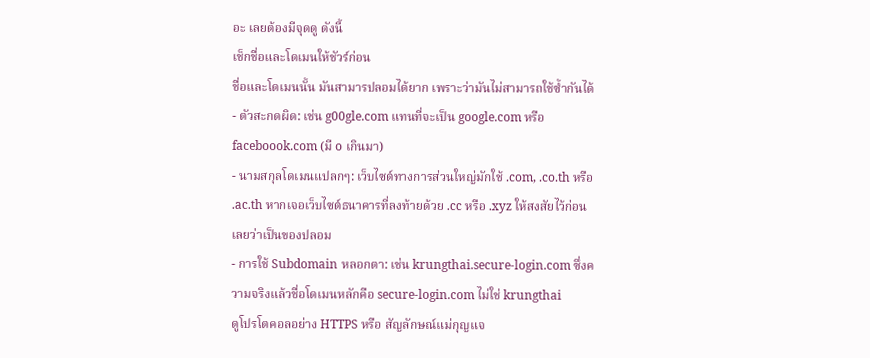อะ เลยต้องมีจุดดู ดังนี้
เช็กชื่อและโดเมนให้ชัวร์ก่อน
ชื่อและโดเมนนั้น มันสามารปลอมได้ยาก เพราะว่ามันไม่สามารถใช้ซ้ำกันได้
- ตัวสะกดผิด: เช่น g00gle.com แทนที่จะเป็น google.com หรือ faceboook.com (มี o เกินมา)
- นามสกุลโดเมนแปลกๆ: เว็บไซต์ทางการส่วนใหญ่มักใช้ .com, .co.th หรือ .ac.th หากเจอเว็บไซต์ธนาคารที่ลงท้ายด้วย .cc หรือ .xyz ให้สงสัยไว้ก่อนเลยว่าเป็นของปลอม
- การใช้ Subdomain หลอกตา: เช่น krungthai.secure-login.com ซึ่งความจริงแล้วชื่อโดเมนหลักคือ secure-login.com ไม่ใช่ krungthai
ดูโปรโตคอลอย่าง HTTPS หรือ สัญลักษณ์แม่กุญแจ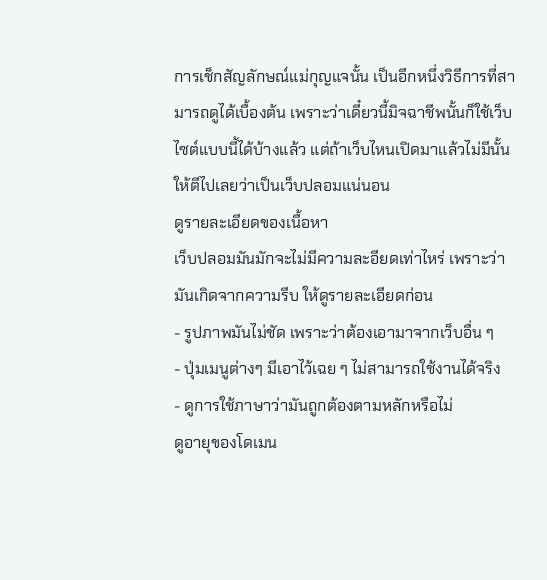การเช็กสัญลักษณ์แม่กุญแจนั้น เป็นอีกหนึ่งวิธีการที่สามารถดูได้เบื้องต้น เพราะว่าเดี๋ยวนี้มิจฉาชีพนั้นก็ใช้เว็บไซต์แบบนี้ได้บ้างแล้ว แต่ถ้าเว็บไหนเปิดมาแล้วไม่มีนั้น ให้ตีไปเลยว่าเป็นเว็บปลอมแน่นอน
ดูรายละเอียดของเนื้อหา
เว็บปลอมมันมักจะไม่มีความละอียดเท่าไหร่ เพราะว่ามันเกิดจากความรีบ ให้ดูรายละเอียดก่อน
- รูปภาพมันไม่ชัด เพราะว่าต้องเอามาจากเว็บอื่น ๆ
- ปุ่มเมนูต่างๆ มีเอาไว้เฉย ๆ ไม่สามารถใช้งานได้จริง
- ดูการใช้ภาษาว่ามันถูกต้องตามหลักหรือไม่
ดูอายุของโดเมน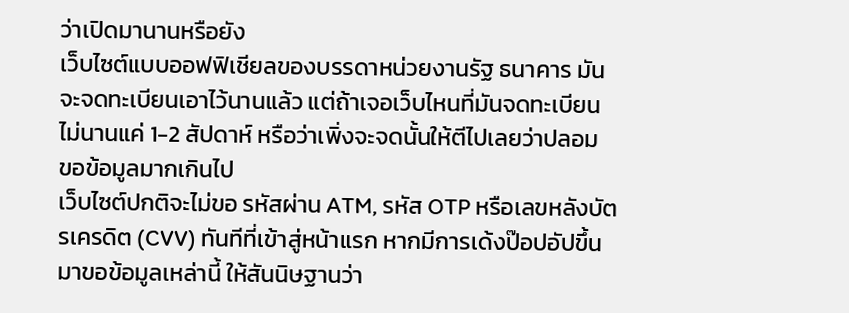ว่าเปิดมานานหรือยัง
เว็บไซต์แบบออฟฟิเชียลของบรรดาหน่วยงานรัฐ ธนาคาร มันจะจดทะเบียนเอาไว้นานแล้ว แต่ถ้าเจอเว็บไหนที่มันจดทะเบียนไม่นานแค่ 1-2 สัปดาห์ หรือว่าเพิ่งจะจดนั้นให้ตีไปเลยว่าปลอม
ขอข้อมูลมากเกินไป
เว็บไซต์ปกติจะไม่ขอ รหัสผ่าน ATM, รหัส OTP หรือเลขหลังบัตรเครดิต (CVV) ทันทีที่เข้าสู่หน้าแรก หากมีการเด้งป๊อปอัปขึ้นมาขอข้อมูลเหล่านี้ ให้สันนิษฐานว่า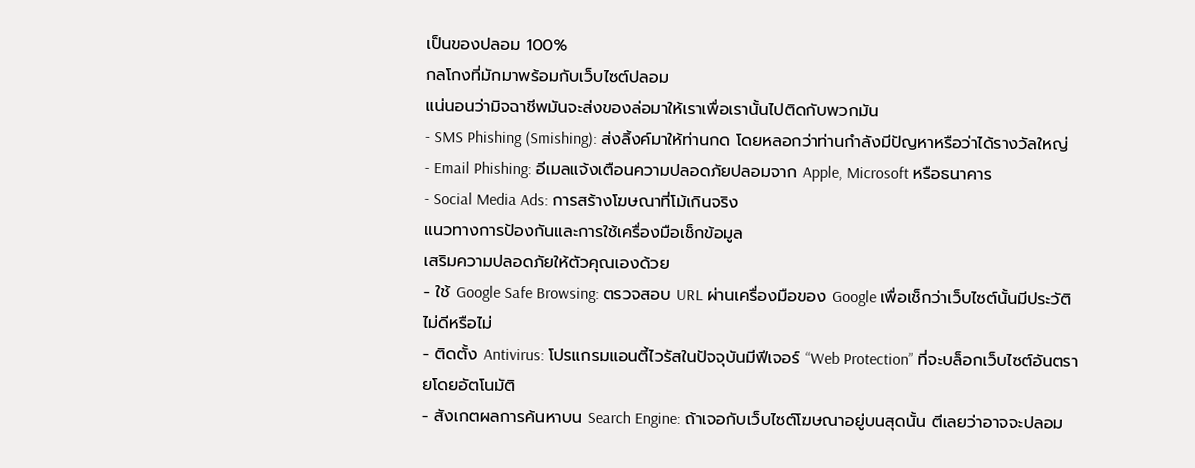เป็นของปลอม 100%
กลโกงที่มักมาพร้อมกับเว็บไซต์ปลอม
แน่นอนว่ามิจฉาชีพมันจะส่งของล่อมาให้เราเพื่อเรานั้นไปติดกับพวกมัน
- SMS Phishing (Smishing): ส่งลิ้งค์มาให้ท่านกด โดยหลอกว่าท่านกำลังมีปัญหาหรือว่าได้รางวัลใหญ่
- Email Phishing: อีเมลแจ้งเตือนความปลอดภัยปลอมจาก Apple, Microsoft หรือธนาคาร
- Social Media Ads: การสร้างโฆษณาที่โม้เกินจริง
แนวทางการป้องกันและการใช้เครื่องมือเช็กข้อมูล
เสริมความปลอดภัยให้ตัวคุณเองด้วย
- ใช้ Google Safe Browsing: ตรวจสอบ URL ผ่านเครื่องมือของ Google เพื่อเช็กว่าเว็บไซต์นั้นมีประวัติไม่ดีหรือไม่
- ติดตั้ง Antivirus: โปรแกรมแอนตี้ไวรัสในปัจจุบันมีฟีเจอร์ “Web Protection” ที่จะบล็อกเว็บไซต์อันตรายโดยอัตโนมัติ
- สังเกตผลการค้นหาบน Search Engine: ถ้าเจอกับเว็บไซต์โฆษณาอยู่บนสุดนั้น ตีเลยว่าอาจจะปลอม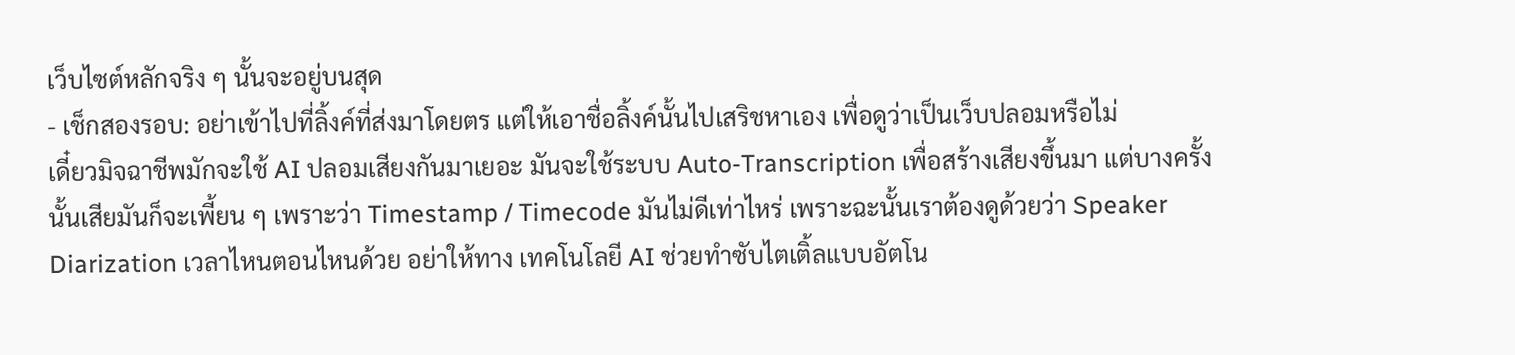เว็บไซต์หลักจริง ๆ นั้นจะอยู่บนสุด
- เช็กสองรอบ: อย่าเข้าไปที่ลิ้งค์ที่ส่งมาโดยตร แต่ให้เอาชื่อลิ้งค์นั้นไปเสริชหาเอง เพื่อดูว่าเป็นเว็บปลอมหรือไม่
เดี๋ยวมิจฉาชีพมักจะใช้ AI ปลอมเสียงกันมาเยอะ มันจะใช้ระบบ Auto-Transcription เพื่อสร้างเสียงขึ้นมา แต่บางครั้งนั้นเสียมันก็จะเพี้ยน ๆ เพราะว่า Timestamp / Timecode มันไม่ดีเท่าไหร่ เพราะฉะนั้นเราต้องดูด้วยว่า Speaker Diarization เวลาไหนตอนไหนด้วย อย่าให้ทาง เทคโนโลยี AI ช่วยทำซับไตเติ้ลแบบอัตโน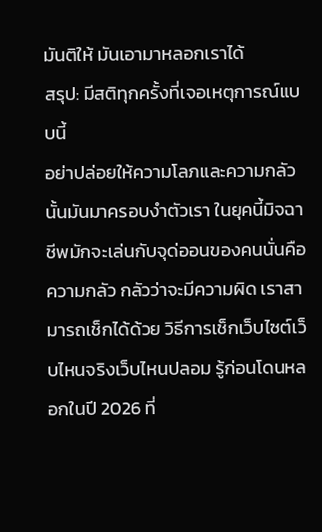มันติให้ มันเอามาหลอกเราได้
สรุป: มีสติทุกครั้งที่เจอเหตุการณ์แบบนี้
อย่าปล่อยให้ความโลภและความกลัวนั้นมันมาครอบงำตัวเรา ในยุคนี้มิจฉาชีพมักจะเล่นกับจุด่ออนของคนนั่นคือความกลัว กลัวว่าจะมีความผิด เราสามารถเช็กได้ด้วย วิธีการเช็กเว็บไซต์เว็บไหนจริงเว็บไหนปลอม รู้ก่อนโดนหลอกในปี 2026 ที่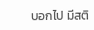บอกไป มีสติ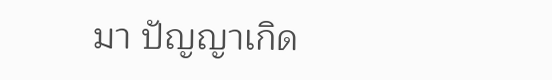มา ปัญญาเกิด